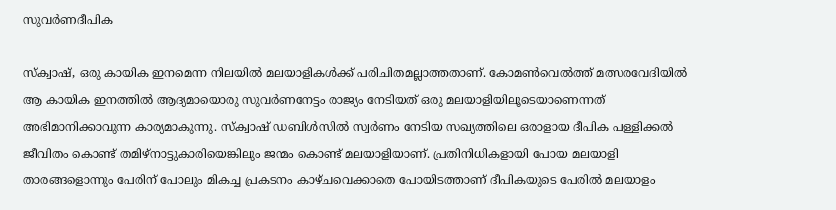സുവര്‍ണദീപിക

സ്ക്വാഷ്, ഒരു കായിക ഇനമെന്ന നിലയില്‍ മലയാളികള്‍ക്ക് പരിചിതമല്ലാത്തതാണ്. കോമണ്‍വെല്‍ത്ത് മത്സരവേദിയില്‍ ആ കായിക ഇനത്തില്‍ ആദ്യമായൊരു സുവര്‍ണനേട്ടം രാജ്യം നേടിയത് ഒരു മലയാളിയിലൂടെയാണെന്നത് അഭിമാനിക്കാവുന്ന കാര്യമാകുന്നു. സ്ക്വാഷ് ഡബിള്‍സില്‍ സ്വര്‍ണം നേടിയ സഖ്യത്തിലെ ഒരാളായ ദീപിക പള്ളിക്കല്‍  ജീവിതം കൊണ്ട് തമിഴ്നാട്ടുകാരിയെങ്കിലും ജന്മം കൊണ്ട് മലയാളിയാണ്. പ്രതിനിധികളായി പോയ മലയാളി താരങ്ങളൊന്നും പേരിന് പോലും മികച്ച പ്രകടനം കാഴ്ചവെക്കാതെ പോയിടത്താണ് ദീപികയുടെ പേരില്‍ മലയാളം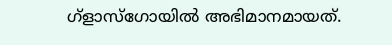ഗ്ളാസ്ഗോയില്‍ അഭിമാനമായത്.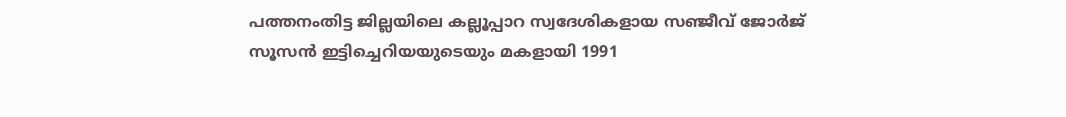പത്തനംതിട്ട ജില്ലയിലെ കല്ലൂപ്പാറ സ്വദേശികളായ സഞ്ജീവ് ജോര്‍ജ് സൂസന്‍ ഇട്ടിച്ചെറിയയുടെയും മകളായി 1991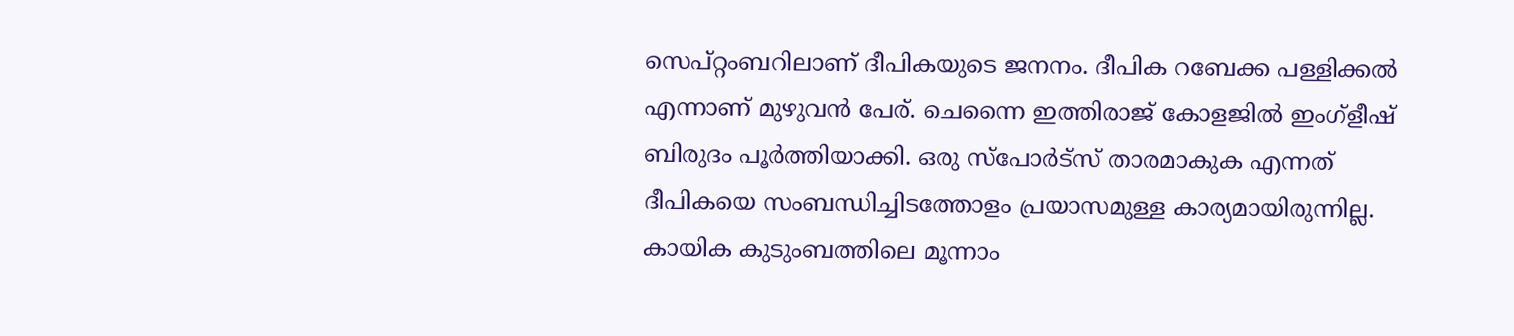സെപ്റ്റംബറിലാണ് ദീപികയുടെ ജനനം. ദീപിക റബേക്ക പള്ളിക്കല്‍ എന്നാണ് മുഴുവന്‍ പേര്. ചെന്നൈ ഇത്തിരാജ് കോളജില്‍ ഇംഗ്ളീഷ് ബിരുദം പൂര്‍ത്തിയാക്കി. ഒരു സ്പോര്‍ട്സ് താരമാകുക എന്നത് ദീപികയെ സംബന്ധിച്ചിടത്തോളം പ്രയാസമുള്ള കാര്യമായിരുന്നില്ല. കായിക കുടുംബത്തിലെ മൂന്നാം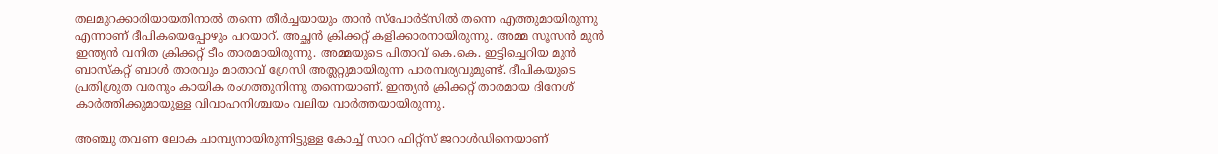തലമുറക്കാരിയായതിനാല്‍ തന്നെ തീര്‍ച്ചയായും താന്‍ സ്പോര്‍ട്സില്‍ തന്നെ എത്തുമായിരുന്നു എന്നാണ് ദീപികയെപ്പോഴും പറയാറ്. അച്ഛന്‍ ക്രിക്കറ്റ് കളിക്കാരനായിരുന്നു. അമ്മ സൂസന്‍ മുന്‍ ഇന്ത്യന്‍ വനിത ക്രിക്കറ്റ് ടീം താരമായിരുന്നു. അമ്മയുടെ പിതാവ് കെ.കെ. ഇട്ടിച്ചെറിയ മുന്‍ ബാസ്കറ്റ് ബാള്‍ താരവും മാതാവ് ഗ്രേസി അത്ലറ്റുമായിരുന്ന പാരമ്പര്യവുമുണ്ട്. ദീപികയുടെ പ്രതിശ്രുത വരനും കായിക രംഗത്തുനിന്നു തന്നെയാണ്. ഇന്ത്യന്‍ ക്രിക്കറ്റ് താരമായ ദിനേശ് കാര്‍ത്തിക്കുമായുള്ള വിവാഹനിശ്ചയം വലിയ വാര്‍ത്തയായിരുന്നു.

അഞ്ചു തവണ ലോക ചാമ്പ്യനായിരുന്നിട്ടുള്ള കോച്ച് സാറ ഫിറ്റ്സ് ജറാള്‍ഡിനെയാണ്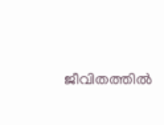ജീവിതത്തില്‍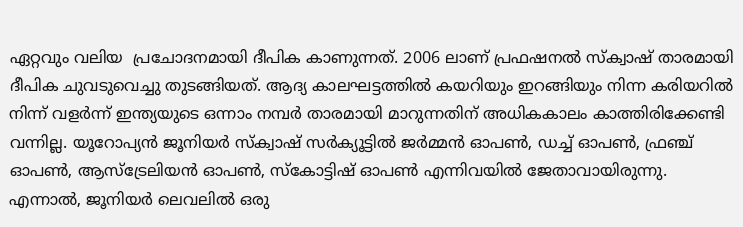ഏറ്റവും വലിയ  പ്രചോദനമായി ദീപിക കാണുന്നത്. 2006 ലാണ് പ്രഫഷനല്‍ സ്ക്വാഷ് താരമായി ദീപിക ചുവടുവെച്ചു തുടങ്ങിയത്. ആദ്യ കാലഘട്ടത്തില്‍ കയറിയും ഇറങ്ങിയും നിന്ന കരിയറില്‍ നിന്ന് വളര്‍ന്ന് ഇന്ത്യയുടെ ഒന്നാം നമ്പര്‍ താരമായി മാറുന്നതിന് അധികകാലം കാത്തിരിക്കേണ്ടി വന്നില്ല. യൂറോപ്യന്‍ ജൂനിയര്‍ സ്ക്വാഷ് സര്‍ക്യൂട്ടില്‍ ജര്‍മ്മന്‍ ഓപണ്‍, ഡച്ച് ഓപണ്‍, ഫ്രഞ്ച് ഓപണ്‍, ആസ്ട്രേലിയന്‍ ഓപണ്‍, സ്കോട്ടിഷ് ഓപണ്‍ എന്നിവയില്‍ ജേതാവായിരുന്നു. എന്നാല്‍, ജൂനിയര്‍ ലെവലില്‍ ഒരു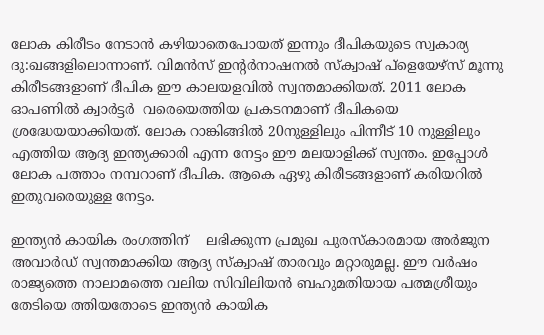ലോക കിരീടം നേടാന്‍ കഴിയാതെപോയത് ഇന്നും ദീപികയുടെ സ്വകാര്യ ദു:ഖങ്ങളിലൊന്നാണ്. വിമന്‍സ് ഇന്‍റര്‍നാഷനല്‍ സ്ക്വാഷ് പ്ളെയേഴ്സ് മൂന്നു കിരീടങ്ങളാണ് ദീപിക ഈ കാലയളവില്‍ സ്വന്തമാക്കിയത്. 2011 ലോക ഓപണില്‍ ക്വാര്‍ട്ടര്‍  വരെയെത്തിയ പ്രകടനമാണ് ദീപികയെ ശ്രദ്ധേയയാക്കിയത്. ലോക റാങ്കിങ്ങില്‍ 20നുള്ളിലും പിന്നീട് 10 നുള്ളിലും എത്തിയ ആദ്യ ഇന്ത്യക്കാരി എന്ന നേട്ടം ഈ മലയാളിക്ക് സ്വന്തം. ഇപ്പോള്‍ ലോക പത്താം നമ്പറാണ് ദീപിക. ആകെ ഏഴു കിരീടങ്ങളാണ് കരിയറില്‍ ഇതുവരെയുള്ള നേട്ടം.

ഇന്ത്യന്‍ കായിക രംഗത്തിന്    ലഭിക്കുന്ന പ്രമുഖ പുരസ്കാരമായ അര്‍ജുന അവാര്‍ഡ് സ്വന്തമാക്കിയ ആദ്യ സ്ക്വാഷ് താരവും മറ്റാരുമല്ല. ഈ വര്‍ഷം രാജ്യത്തെ നാലാമത്തെ വലിയ സിവിലിയന്‍ ബഹുമതിയായ പത്മശ്രീയും തേടിയെ ത്തിയതോടെ ഇന്ത്യന്‍ കായിക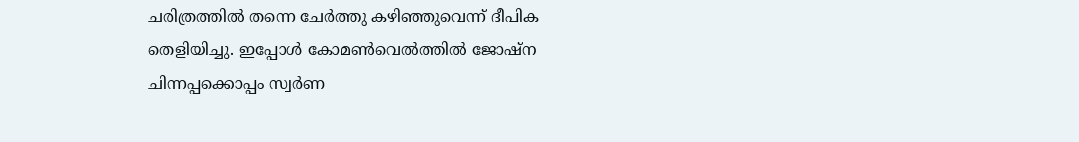ചരിത്രത്തില്‍ തന്നെ ചേര്‍ത്തു കഴിഞ്ഞുവെന്ന് ദീപിക തെളിയിച്ചു. ഇപ്പോള്‍ കോമണ്‍വെല്‍ത്തില്‍ ജോഷ്ന ചിന്നപ്പക്കൊപ്പം സ്വര്‍ണ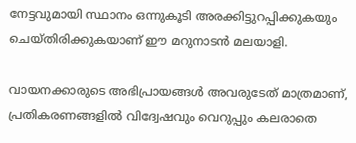നേട്ടവുമായി സ്ഥാനം ഒന്നുകൂടി അരക്കിട്ടുറപ്പിക്കുകയും ചെയ്തിരിക്കുകയാണ് ഈ മറുനാടന്‍ മലയാളി.

വായനക്കാരുടെ അഭിപ്രായങ്ങള്‍ അവരുടേത് മാത്രമാണ്, പ്രതികരണങ്ങളിൽ വിദ്വേഷവും വെറുപ്പും കലരാതെ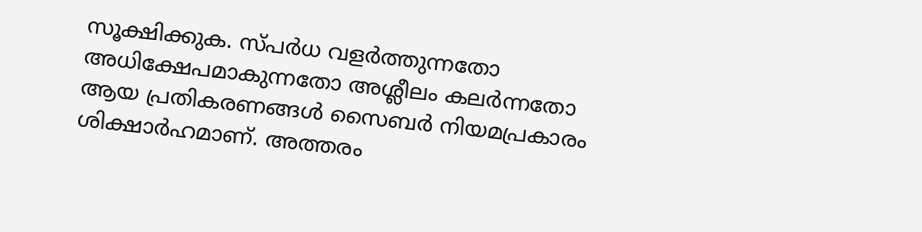സൂക്ഷിക്കുക. സ്പർധ വളർത്തുന്നതോ അധിക്ഷേപമാകുന്നതോ അശ്ലീലം കലർന്നതോ ആയ പ്രതികരണങ്ങൾ സൈബർ നിയമപ്രകാരം ശിക്ഷാർഹമാണ്. അത്തരം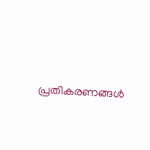പ്രതികരണങ്ങൾ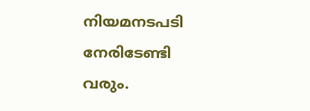നിയമനടപടി നേരിടേണ്ടി വരും.